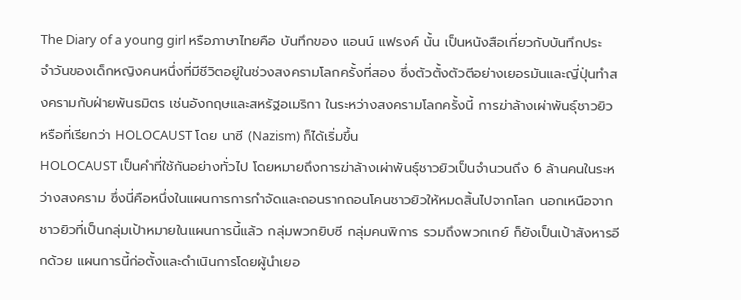The Diary of a young girl หรือภาษาไทยคือ บันทึกของ แอนน์ แฟรงค์ นั้น เป็นหนังสือเกี่ยวกับบันทึกประจำวันของเด็กหญิงคนหนึ่งที่มีชีวิตอยู่ในช่วงสงครามโลกครั้งที่สอง ซึ่งตัวตั้งตัวตีอย่างเยอรมันและญี่ปุ่นทำสงครามกับฝ่ายพันธมิตร เช่นอังกฤษและสหรัฐอเมริกา ในระหว่างสงครามโลกครั้งนี้ การฆ่าล้างเผ่าพันธุ์ชาวยิว หรือที่เรียกว่า HOLOCAUST โดย นาซี (Nazism) ก็ได้เริ่มขึ้น
HOLOCAUST เป็นคำที่ใช้กันอย่างทั่วไป โดยหมายถึงการฆ่าล้างเผ่าพันธุ์ชาวยิวเป็นจำนวนถึง 6 ล้านคนในระหว่างสงคราม ซึ่งนี่คือหนึ่งในแผนการการกำจัดและถอนรากถอนโคนชาวยิวให้หมดสิ้นไปจากโลก นอกเหนือจากชาวยิวที่เป็นกลุ่มเป้าหมายในแผนการนี้แล้ว กลุ่มพวกยิบซี กลุ่มคนพิการ รวมถึงพวกเกย์ ก็ยังเป็นเป้าสังหารอีกด้วย แผนการนี้ก่อตั้งและดำเนินการโดยผู้นำเยอ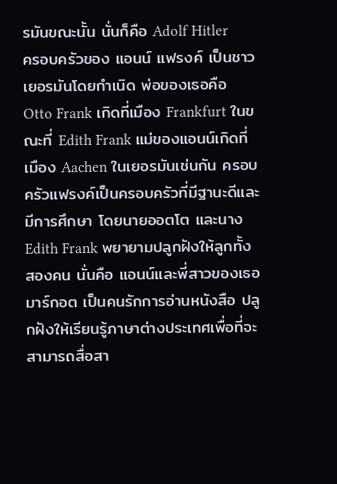รมันขณะนั้น นั่นก็คือ Adolf Hitler
ครอบครัวของ แอนน์ แฟรงค์ เป็นชาวเยอรมันโดยกำเนิด พ่อของเธอคือ Otto Frank เกิดที่เมือง Frankfurt ในขณะที่ Edith Frank แม่ของแอนน์เกิดที่เมือง Aachen ในเยอรมันเช่นกัน ครอบครัวแฟรงค์เป็นครอบครัวที่มีฐานะดีและมีการศึกษา โดยนายออตโต และนาง Edith Frank พยายามปลูกฝังให้ลูกทั้งสองคน นั่นคือ แอนน์และพี่สาวของเธอ มาร์กอต เป็นคนรักการอ่านหนังสือ ปลูกฝังให้เรียนรู้ภาษาต่างประเทศเพื่อที่จะสามารถสื่อสา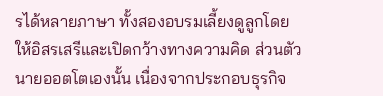รได้หลายภาษา ทั้งสองอบรมเลี้ยงดูลูกโดยให้อิสรเสรีและเปิดกว้างทางความคิด ส่วนตัวนายออตโตเองนั้น เนื่องจากประกอบธุรกิจ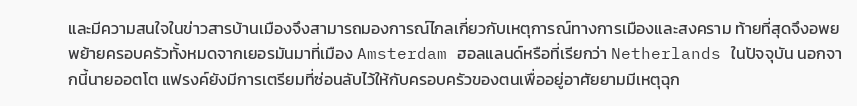และมีความสนใจในข่าวสารบ้านเมืองจึงสามารถมองการณ์ไกลเกี่ยวกับเหตุการณ์ทางการเมืองและสงคราม ท้ายที่สุดจึงอพยพย้ายครอบครัวทั้งหมดจากเยอรมันมาที่เมือง Amsterdam ฮอลแลนด์หรือที่เรียกว่า Netherlands ในปัจจุบัน นอกจากนี้นายออตโต แฟรงค์ยังมีการเตรียมที่ซ่อนลับไว้ให้กับครอบครัวของตนเพื่ออยู่อาศัยยามมีเหตุฉุก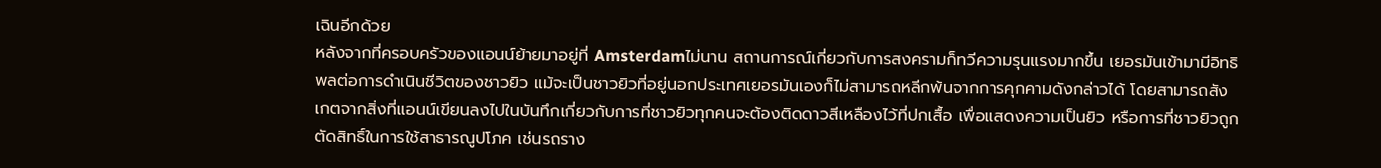เฉินอีกด้วย
หลังจากที่ครอบครัวของแอนน์ย้ายมาอยู่ที่ Amsterdamไม่นาน สถานการณ์เกี่ยวกับการสงครามก็ทวีความรุนแรงมากขึ้น เยอรมันเข้ามามีอิทธิพลต่อการดำเนินชีวิตของชาวยิว แม้จะเป็นชาวยิวที่อยู่นอกประเทศเยอรมันเองก็ไม่สามารถหลีกพ้นจากการคุกคามดังกล่าวได้ โดยสามารถสังเกตจากสิ่งที่แอนน์เขียนลงไปในบันทึกเกี่ยวกับการที่ชาวยิวทุกคนจะต้องติดดาวสีเหลืองไว้ที่ปกเสื้อ เพื่อแสดงความเป็นยิว หรือการที่ชาวยิวถูกตัดสิทธิ์ในการใช้สาธารณูปโภค เช่นรถราง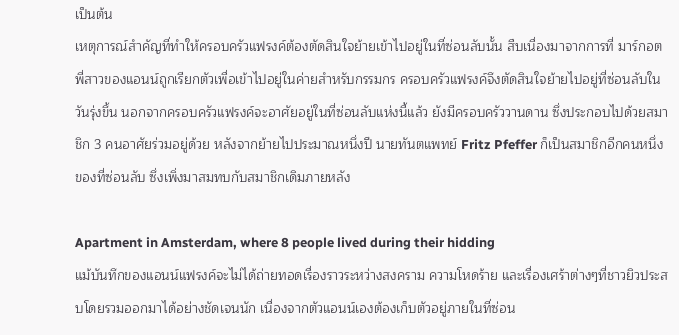เป็นต้น
เหตุการณ์สำคัญที่ทำให้ครอบครัวแฟรงค์ต้องตัดสินใจย้ายเข้าไปอยู่ในที่ซ่อนลับนั้น สืบเนื่องมาจากการที่ มาร์กอต พี่สาวของแอนน์ถูกเรียกตัวเพื่อเข้าไปอยู่ในค่ายสำหรับกรรมกร ครอบครัวแฟรงค์จึงตัดสินใจย้ายไปอยู่ที่ซ่อนลับในวันรุ่งขึ้น นอกจากครอบครัวแฟรงค์จะอาศัยอยู่ในที่ซ่อนลับแห่งนี้แล้ว ยังมีครอบครัววานดาน ซึ่งประกอบไปด้วยสมาชิก 3 คนอาศัยร่วมอยู่ด้วย หลังจากย้ายไปประมาณหนึ่งปี นายทันตแพทย์ Fritz Pfeffer ก็เป็นสมาชิกอีกคนหนึ่งของที่ซ่อนลับ ซึ่งเพิ่งมาสมทบกับสมาชิกเดิมภายหลัง

Apartment in Amsterdam, where 8 people lived during their hidding
แม้บันทึกของแอนน์แฟรงค์จะไม่ได้ถ่ายทอดเรื่องราวระหว่างสงคราม ความโหดร้าย และเรื่องเศร้าต่างๆที่ชาวยิวประสบโดยรวมออกมาได้อย่างชัดเจนนัก เนื่องจากตัวแอนน์เองต้องเก็บตัวอยู่ภายในที่ซ่อน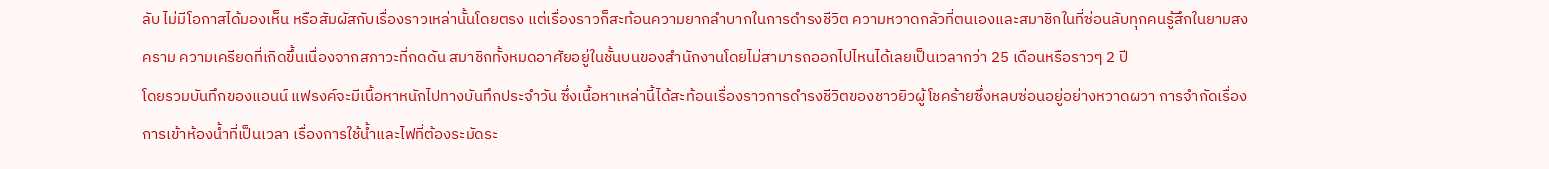ลับ ไม่มีโอกาสได้มองเห็น หรือสัมผัสกับเรื่องราวเหล่านั้นโดยตรง แต่เรื่องราวก็สะท้อนความยากลำบากในการดำรงชีวิต ความหวาดกลัวที่ตนเองและสมาชิกในที่ซ่อนลับทุกคนรู้สึกในยามสงคราม ความเครียดที่เกิดขึ้นเนื่องจากสภาวะที่กดดัน สมาชิกทั้งหมดอาศัยอยู่ในชั้นบนของสำนักงานโดยไม่สามารถออกไปไหนได้เลยเป็นเวลากว่า 25 เดือนหรือราวๆ 2 ปี
โดยรวมบันทึกของแอนน์ แฟรงค์จะมีเนื้อหาหนักไปทางบันทึกประจำวัน ซึ่งเนื้อหาเหล่านี้ได้สะท้อนเรื่องราวการดำรงชีวิตของชาวยิวผู้โชคร้ายซึ่งหลบซ่อนอยู่อย่างหวาดผวา การจำกัดเรื่องการเข้าห้องน้ำที่เป็นเวลา เรื่องการใช้น้ำและไฟที่ต้องระมัดระ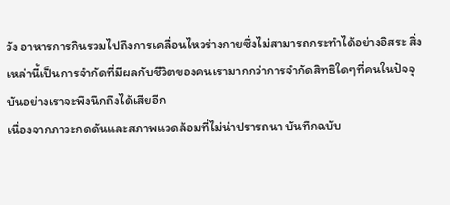วัง อาหารการกินรวมไปถึงการเคลื่อนไหวร่างกายซึ่งไม่สามารถกระทำได้อย่างอิสระ สิ่งเหล่านี้เป็นการจำกัดที่มีผลกับชีวิตของคนเรามากกว่าการจำกัดสิทธิใดๆที่คนในปัจจุบันอย่างเราจะพึงนึกถึงได้เสียอีก
เนื่องจากภาวะกดดันและสภาพแวดล้อมที่ไม่น่าปรารถนา บันทึกฉบับ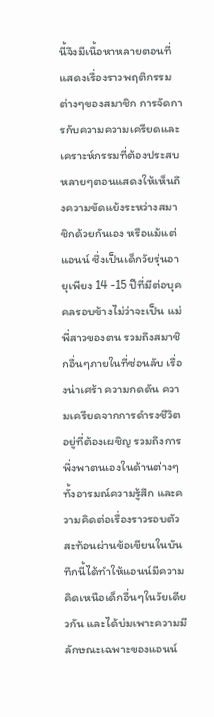นี้จึงมีเนื้อหาหลายตอนที่แสดงเรื่องราวพฤติกรรมต่างๆของสมาชิก การจัดการกับความความเครียดและเคราะห์กรรมที่ต้องประสบ หลายๆตอนแสดงให้เห็นถึงความขัดแย้งระหว่างสมาชิกด้วยกันเอง หรือแม้แต่แอนน์ ซึ่งเป็นเด็กวัยรุ่นอายุเพียง 14 -15 ปีที่มีต่อบุคคลรอบข้างไม่ว่าจะเป็น แม่ พี่สาวของตน รวมถึงสมาชิกอื่นๆภายในที่ซ่อนลับ เรื่องน่าเศร้า ความกดดัน ความเครียดจากการดำรงชีวิตอยู่ที่ต้องเผชิญ รวมถึงการพึ่งพาตนเองในด้านต่างๆ ทั้งอารมณ์ความรู้สึก และความคิดต่อเรื่องราวรอบตัว สะท้อนผ่านข้อเขียนในบันทึกนี้ได้ทำให้แอนน์มีความคิดเหนือเด็กอื่นๆในวัยเดียวกัน และได้บ่มเพาะความมีลักษณะเฉพาะของแอนน์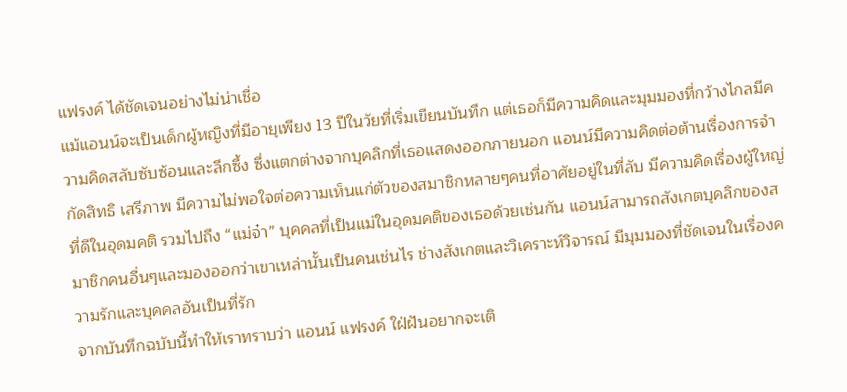แฟรงค์ ได้ชัดเจนอย่างไม่น่าเชื่อ
แม้แอนน์จะเป็นเด็กผู้หญิงที่มีอายุเพียง 13 ปีในวัยที่เริ่มเขียนบันทึก แต่เธอก็มีความคิดและมุมมองที่กว้างไกลมีความคิดสลับซับซ้อนและลึกซึ้ง ซึ่งแตกต่างจากบุคลิกที่เธอแสดงออกภายนอก แอนน์มีความคิดต่อต้านเรื่องการจำกัดสิทธิ เสรีภาพ มีความไม่พอใจต่อความเห็นแก่ตัวของสมาชิกหลายๆคนที่อาศัยอยู่ในที่ลับ มีความคิดเรื่องผู้ใหญ่ที่ดีในอุดมคติ รวมไปถึง “แม่จ๋า” บุคคลที่เป็นแม่ในอุดมคติของเธอด้วยเช่นกัน แอนน์สามารถสังเกตบุคลิกของสมาชิกคนอื่นๆและมองออกว่าเขาเหล่านั้นเป็นคนเช่นไร ช่างสังเกตและวิเคราะห์วิจารณ์ มีมุมมองที่ชัดเจนในเรื่องความรักและบุคคลอันเป็นที่รัก
จากบันทึกฉบับนี้ทำให้เราทราบว่า แอนน์ แฟรงค์ ใฝ่ฝันอยากจะเติ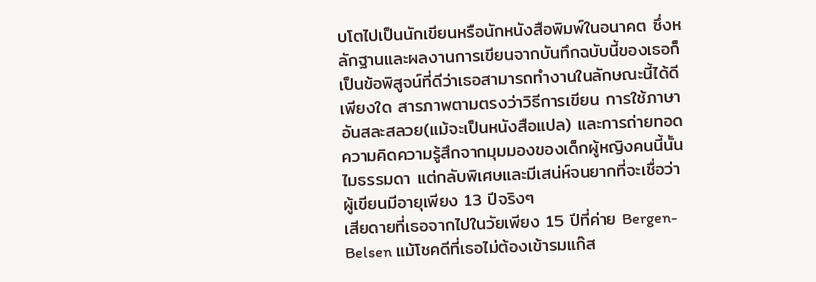บโตไปเป็นนักเขียนหรือนักหนังสือพิมพ์ในอนาคต ซึ่งหลักฐานและผลงานการเขียนจากบันทึกฉบับนี้ของเธอก็เป็นข้อพิสูจน์ที่ดีว่าเธอสามารถทำงานในลักษณะนี้ได้ดีเพียงใด สารภาพตามตรงว่าวิธีการเขียน การใช้ภาษาอันสละสลวย(แม้จะเป็นหนังสือแปล) และการถ่ายทอดความคิดความรู้สึกจากมุมมองของเด็กผู้หญิงคนนี้นั้นไมธรรมดา แต่กลับพิเศษและมีเสน่ห์จนยากที่จะเชื่อว่าผู้เขียนมีอายุเพียง 13 ปีจริงๆ
เสียดายที่เธอจากไปในวัยเพียง 15 ปีที่ค่าย Bergen-Belsen แม้โชคดีที่เธอไม่ต้องเข้ารมแก๊ส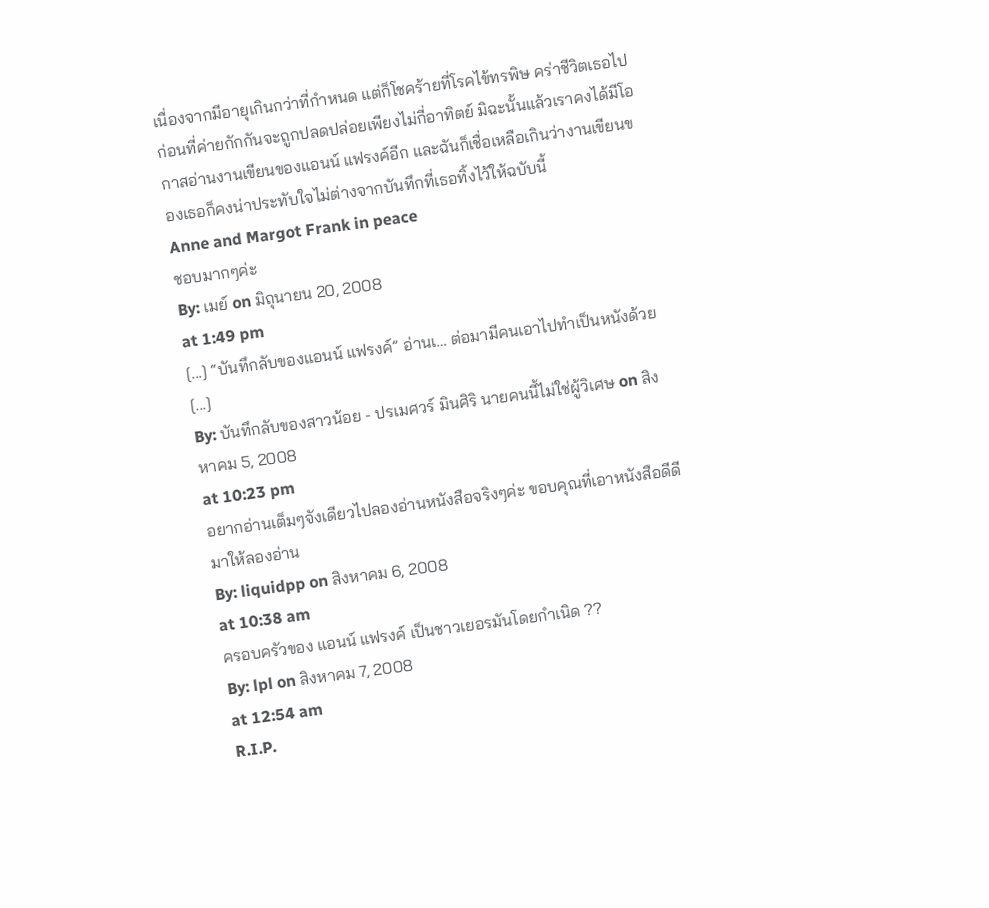เนื่องจากมีอายุเกินกว่าที่กำหนด แต่ก็โชคร้ายที่โรคไข้ทรพิษ คร่าชีวิตเธอไปก่อนที่ค่ายกักกันจะถูกปลดปล่อยเพียงไม่กี่อาทิตย์ มิฉะนั้นแล้วเราคงได้มีโอกาสอ่านงานเขียนของแอนน์ แฟรงค์อีก และฉันก็เชื่อเหลือเกินว่างานเขียนของเธอก็คงน่าประทับใจไม่ต่างจากบันทึกที่เธอทิ้งไว้ให้ฉบับนี้
Anne and Margot Frank in peace
ชอบมากๆค่ะ
By: เมย์ on มิถุนายน 20, 2008
at 1:49 pm
[...] “บันทึกลับของแอนน์ แฟรงค์” อ่านเ… ต่อมามีคนเอาไปทำเป็นหนังด้วย [...]
By: บันทึกลับของสาวน้อย - ปรเมศวร์ มินศิริ นายคนนี้ไม่ใช่ผู้วิเศษ on สิงหาคม 5, 2008
at 10:23 pm
อยากอ่านเต็มๆจังเดียวไปลองอ่านหนังสือจริงๆค่ะ ขอบคุณที่เอาหนังสือดีดี
มาให้ลองอ่าน
By: liquidpp on สิงหาคม 6, 2008
at 10:38 am
ครอบครัวของ แอนน์ แฟรงค์ เป็นชาวเยอรมันโดยกำเนิด ??
By: lpl on สิงหาคม 7, 2008
at 12:54 am
R.I.P.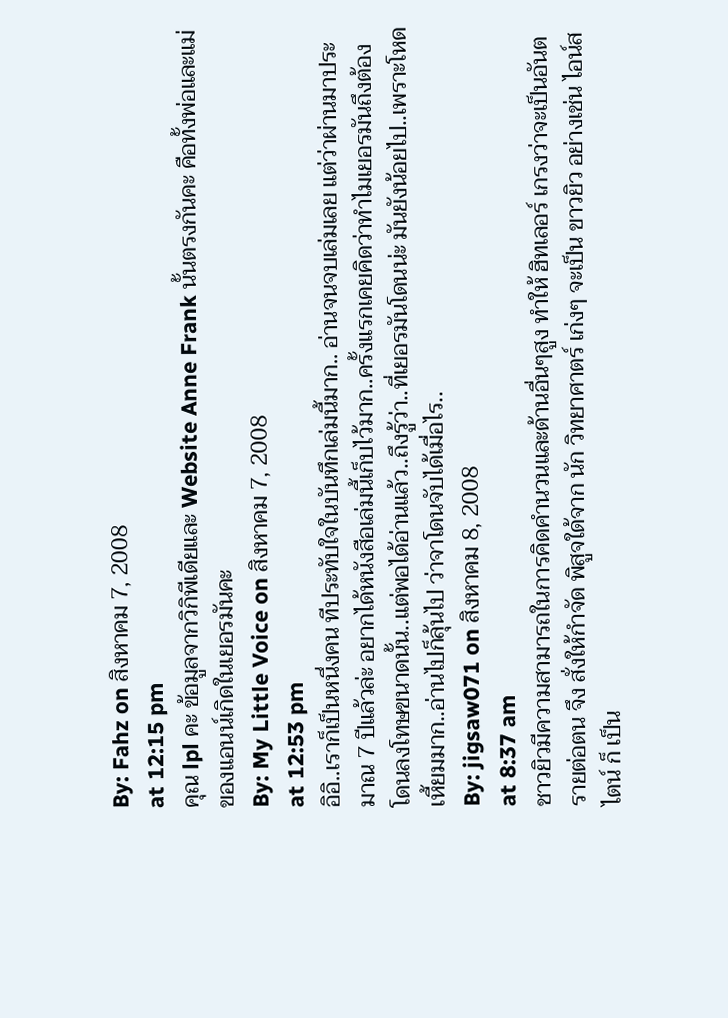By: Fahz on สิงหาคม 7, 2008
at 12:15 pm
คุณ lpl คะ ข้อมูลจากวิกิพีเดียและ Website Anne Frank นั้นตรงกันคะ คือทั้งพ่อและแม่ของแอนน์เกิดในเยอรมันคะ
By: My Little Voice on สิงหาคม 7, 2008
at 12:53 pm
อิอิ..เราก็เป็นหนึ่งคน ทีประทับใจในบันทึกเล่มนี้มาก.. อ่านจนจบเล่มเลย แต่ว่าผ่านมาประมาณ 7 ปีแล้วล่ะ อยากได้หนังสือเล่มนี้เก็บไว้มาก..ครั้งแรกเคยคิดว่าทำไมเยอรมันถึงต้องโดนลงโทษขนาดนั้น..แต่พอได้อ่านแล้ว..ถึงรู้ว่า..ที่เยอรมันโดนน่ะ มันยังน้อยไป..เพราะโหดเหี้ยมมาก..อ่านไปก็ลุ้นไป ว่าจาโดนจับได้เมื่อไร..
By: jigsaw071 on สิงหาคม 8, 2008
at 8:37 am
ชาวยิวมีความสามารถในการคิดคำนวนและด้านอื่นๆสูง ทำให้ ฮิทเลอร์ เกรงว่าจะเป็นอันตรายต่อตน จึง สั่งให้กำจัด พิสูจใด้จาก นัก วิทยาศาตร์ เก่งๆ จะเป็น ขาวยิว อย่างเช่น ไอน์สไตน์ ก็ เป็น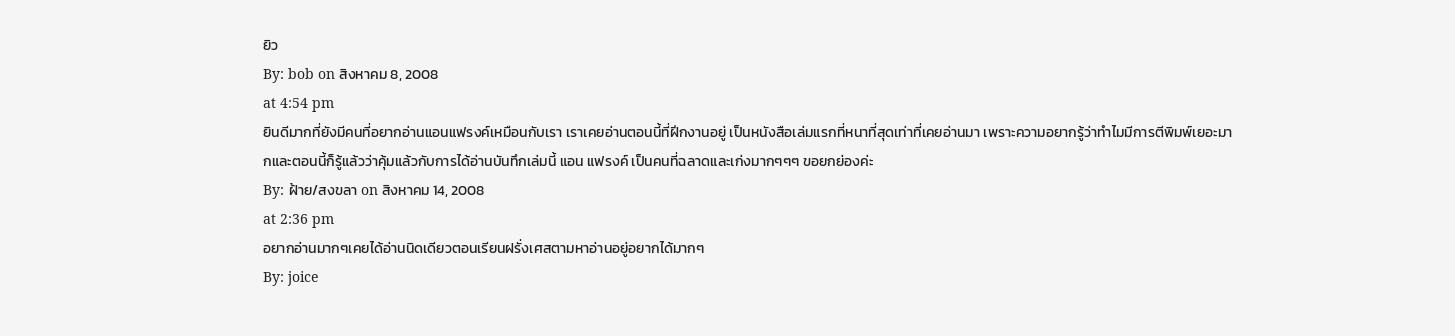ยิว
By: bob on สิงหาคม 8, 2008
at 4:54 pm
ยินดีมากที่ยังมีคนที่อยากอ่านแอนแฟรงค์เหมือนกับเรา เราเคยอ่านตอนนี้ที่ฝีกงานอยู่ เป็นหนังสือเล่มแรกที่หนาที่สุดเท่าที่เคยอ่านมา เพราะความอยากรู้ว่าทำไมมีการตีพิมพ์เยอะมากและตอนนี้ก็รู้แล้วว่าคุ้มแล้วกับการได้อ่านบันทึกเล่มนี้ แอน แฟรงค์ เป็นคนที่ฉลาดและเก่งมากๆๆๆ ขอยกย่องค่ะ
By: ฝ้าย/สงขลา on สิงหาคม 14, 2008
at 2:36 pm
อยากอ่านมากๆเคยได้อ่านนิดเดียวตอนเรียนฝรั่งเศสตามหาอ่านอยู่อยากได้มากๆ
By: joice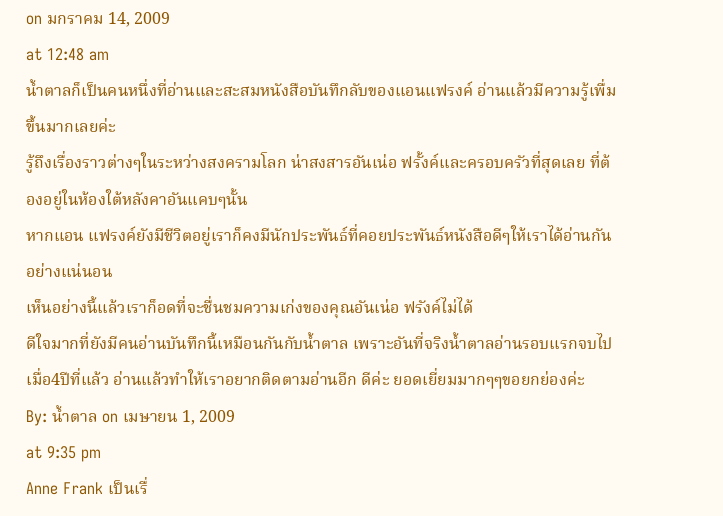on มกราคม 14, 2009
at 12:48 am
น้ำตาลก็เป็นคนหนึ่งที่อ่านและสะสมหนังสือบันทึกลับของแอนแฟรงค์ อ่านแล้วมีความรู้เพื่มขึ้นมากเลยค่ะ
รู้ถึงเรื่องราวต่างๆในระหว่างสงครามโลก น่าสงสารอันเน่อ ฟรั้งค์และครอบครัวที่สุดเลย ที่ต้องอยู่ในห้องใต้หลังคาอันแคบๆนั้น
หากแอน แฟรงค์ยังมีชีวิตอยู่เราก็คงมีนักประพันธ์ที่คอยประพันธ์หนังสือดีๆให้เราได้อ่านกันอย่างแน่นอน
เห็นอย่างนี้แล้วเราก็อดที่จะชื่นชมความเก่งของคุณอันเน่อ ฟรังค์ไม่ได้
ดีใจมากที่ยังมีคนอ่านบันทึกนี้เหมือนกันกับน้ำตาล เพราะอันที่จริงน้ำตาลอ่านรอบแรกจบไปเมื่อ4ปีที่แล้ว อ่านแล้วทำให้เราอยากติดตามอ่านอีก ดีค่ะ ยอดเยี่ยมมากๆๆขอยกย่องค่ะ
By: น้ำตาล on เมษายน 1, 2009
at 9:35 pm
Anne Frank เป็นเรื่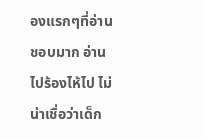องแรกๆที่อ่านชอบมาก อ่านไปร้องไห้ไป ไม่น่าเชื่อว่าเด็ก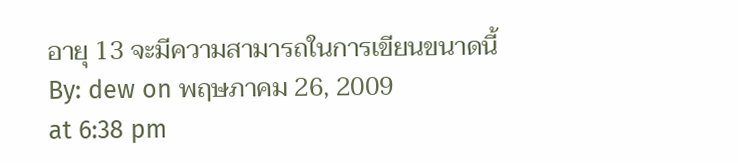อายุ 13 จะมีความสามารถในการเขียนขนาดนี้
By: dew on พฤษภาคม 26, 2009
at 6:38 pm